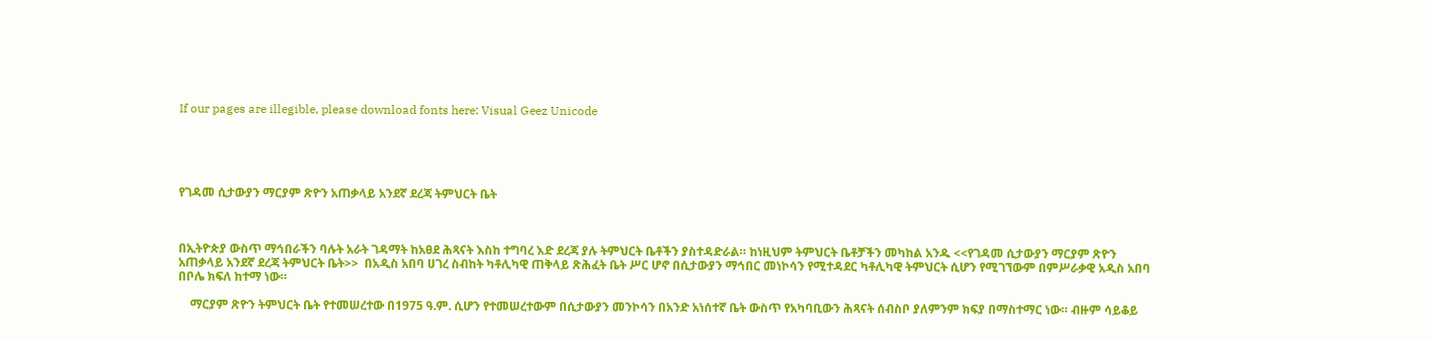If our pages are illegible, please download fonts here: Visual Geez Unicode





የገዳመ ሲታውያን ማርያም ጽዮን አጠቃላይ አንደኛ ደረጃ ትምህርት ቤት



በኢትዮጵያ ውስጥ ማኅበራችን ባሉት አራት ገዳማት ከአፀደ ሕጻናት እስከ ተግባረ እድ ደረጃ ያሉ ትምህርት ቤቶችን ያስተዳድራል። ከነዚህም ትምህርት ቤቶቻችን መካከል አንዱ <<የገዳመ ሲታውያን ማርያም ጽዮን አጠቃላይ አንደኛ ደረጃ ትምህርት ቤት>>  በአዲስ አበባ ሀገረ ስብከት ካቶሊካዊ ጠቅላይ ጽሕፈት ቤት ሥር ሆኖ በሲታውያን ማኅበር መነኮሳን የሚተዳደር ካቶሊካዊ ትምህርት ሲሆን የሚገኘውም በምሥራቃዊ አዲስ አበባ በቦሌ ክፍለ ከተማ ነው።

    ማርያም ጽዮን ትምህርት ቤት የተመሠረተው በ1975 ዓ.ም. ሲሆን የተመሠረተውም በሲታውያን መንኮሳን በአንድ አነሰተኛ ቤት ውስጥ የአካባቢውን ሕጻናት ሰብስቦ ያለምንም ክፍያ በማስተማር ነው። ብዙም ሳይቆይ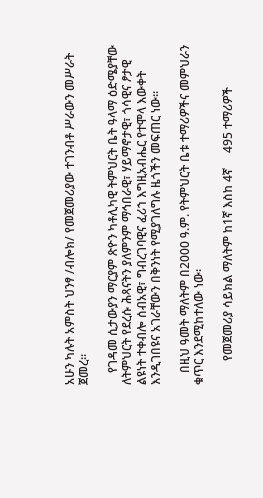አሁን ካሉት አምስት ህንፃ /ብሎክ/ የመጀመሪያው ተገንብቶ ሥራውን መሥራት ጀመረ።

    የገዳመ ሲታውያን ማርያም ጽዮን ካቶሊካዊ ትምህርት ቤት ዓላማ ዕድሜያቸው ለትምህርት የደረሱ ሕጻናትን ያለምንም ማኅበራዊ፣ ሃይማኖታዊ፣ ጎሳዊና ፆታዊ ልዩነት ተቀብሎ ሰብአዊ፣ ግብረገባዊና ፈሪኀ እግዚአብሔር የተሞላ እውቀት እንዲገበዩና አገራቸውን በቅንነት የሚያገለግሉ ዜጎችን መፍጠር ነው።

    በዚህ ዓመት ማለትም በ2000 ዓ.ም. የትምህርት ቤቱ ተማሪዎችና መምህራን ቁጥር እንደሚከተለው ነው፡

        የመጀመሪያ ሳይክል ማለትም ከ1ኛ እስከ 4ኛ     495 ተማሪዎች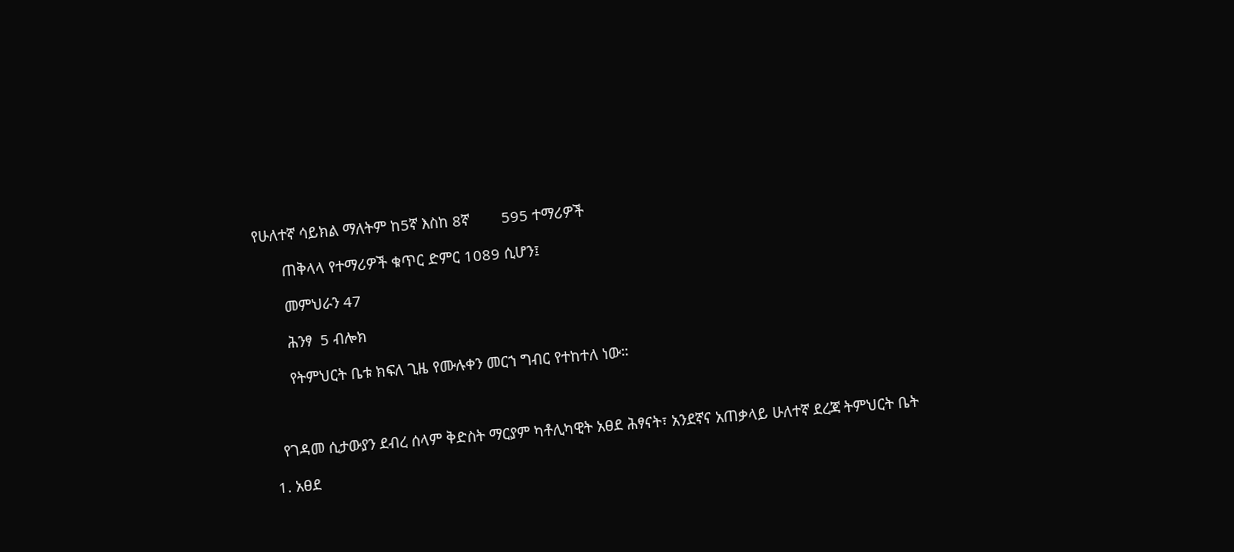የሁለተኛ ሳይክል ማለትም ከ5ኛ እስከ 8ኛ        595 ተማሪዎች

       ጠቅላላ የተማሪዎች ቁጥር ድምር 1089 ሲሆን፤

       መምህራን 47

       ሕንፃ  5 ብሎክ

       የትምህርት ቤቱ ክፍለ ጊዜ የሙሉቀን መርኀ ግብር የተከተለ ነው።



    የገዳመ ሲታውያን ደብረ ሰላም ቅድስት ማርያም ካቶሊካዊት አፀደ ሕፃናት፣ አንደኛና አጠቃላይ ሁለተኛ ደረጃ ትምህርት ቤት

  1. አፀደ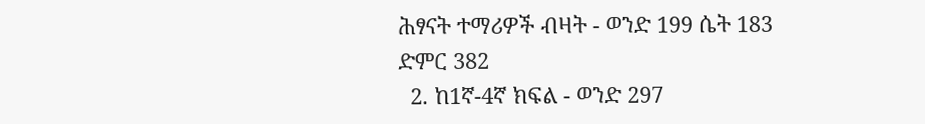ሕፃናት ተማሪዎች ብዛት - ወንድ 199 ሴት 183 ድምር 382
  2. ከ1ኛ-4ኛ ክፍል - ወንድ 297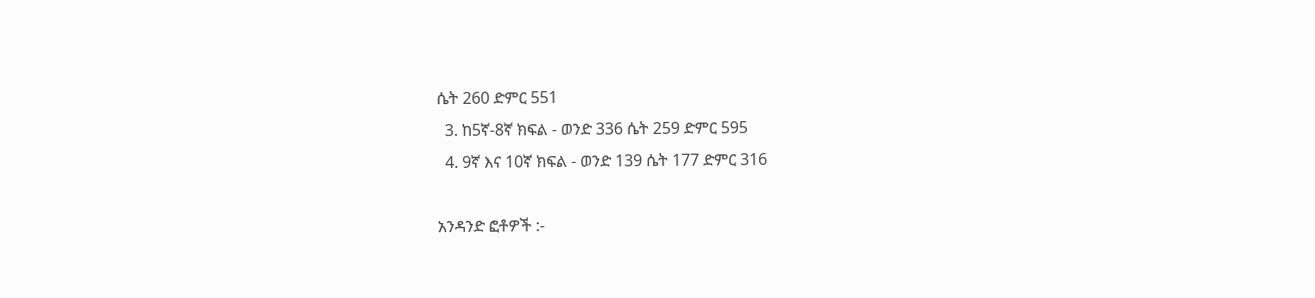ሴት 260 ድምር 551
  3. ከ5ኛ-8ኛ ክፍል - ወንድ 336 ሴት 259 ድምር 595
  4. 9ኛ እና 10ኛ ክፍል - ወንድ 139 ሴት 177 ድምር 316

አንዳንድ ፎቶዎች :-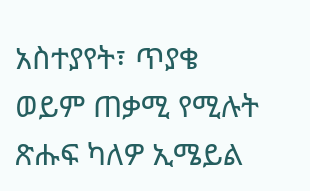አስተያየት፣ ጥያቄ ወይም ጠቃሚ የሚሉት ጽሑፍ ካለዎ ኢሜይል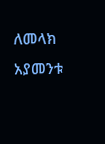ለመላክ አያመንቱ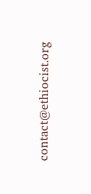contact@ethiocist.org